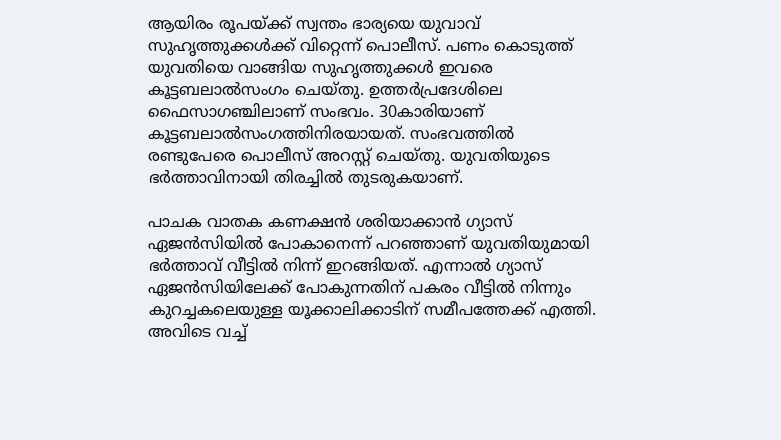ആയിരം രൂപയ്ക്ക് സ്വന്തം ഭാര്യയെ യുവാവ് സുഹൃത്തുക്കള്‍ക്ക് വിറ്റെന്ന് പൊലീസ്. പണം കൊടുത്ത് യുവതിയെ വാങ്ങിയ സുഹൃത്തുക്കള്‍ ഇവരെ കൂട്ടബലാല്‍സംഗം ചെയ്തു. ഉത്തര്‍പ്രദേശിലെ ഫൈസാഗഞ്ചിലാണ് സംഭവം. 30കാരിയാണ് കൂട്ടബലാല്‍സംഗത്തിനിരയായത്. സംഭവത്തില്‍ രണ്ടുപേരെ പൊലീസ് അറസ്റ്റ് ചെയ്തു. യുവതിയുടെ ഭര്‍ത്താവിനായി തിരച്ചില്‍ തുടരുകയാണ്.

പാചക വാതക കണക്ഷന്‍ ശരിയാക്കാന്‍ ഗ്യാസ് ഏജന്‍സിയില്‍ പോകാനെന്ന് പറഞ്ഞാണ് യുവതിയുമായി ഭര്‍ത്താവ് വീട്ടില്‍ നിന്ന് ഇറങ്ങിയത്. എന്നാല്‍ ഗ്യാസ് ഏജന്‍സിയിലേക്ക് പോകുന്നതിന് പകരം വീട്ടില്‍ നിന്നും കുറച്ചകലെയുള്ള യൂക്കാലിക്കാടിന് സമീപത്തേക്ക് എത്തി. അവിടെ വച്ച്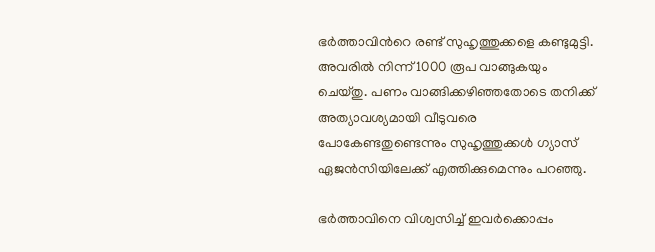ഭര്‍ത്താവിന്‍റെ രണ്ട് സുഹൃത്തുക്കളെ കണ്ടുമുട്ടി. അവരില്‍ നിന്ന് 1000 രൂപ വാങ്ങുകയും ചെയ്തു. പണം വാങ്ങിക്കഴിഞ്ഞതോടെ തനിക്ക് അത്യാവശ്യമായി വീടുവരെ പോകേണ്ടതുണ്ടെന്നും സുഹൃത്തുക്കള്‍ ഗ്യാസ് ഏജന്‍സിയിലേക്ക് എത്തിക്കുമെന്നും പറ‍ഞ്ഞു.

ഭര്‍ത്താവിനെ വിശ്വസിച്ച് ഇവര്‍ക്കൊപ്പം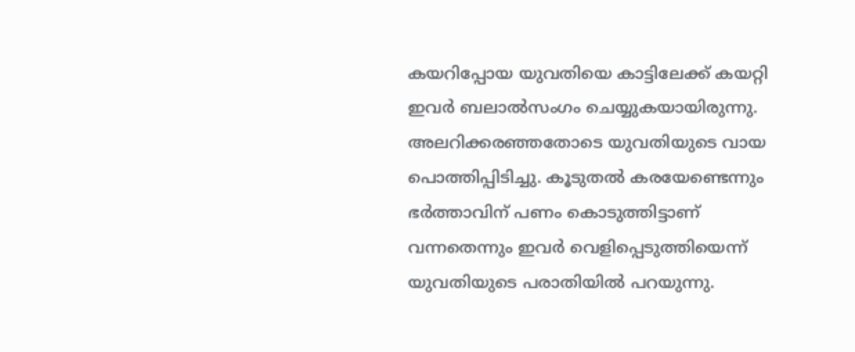കയറിപ്പോയ യുവതിയെ കാട്ടിലേക്ക് കയറ്റി ഇവര്‍ ബലാല്‍സംഗം ചെയ്യുകയായിരുന്നു. അലറിക്കരഞ്ഞതോടെ യുവതിയുടെ വായ പൊത്തിപ്പിടിച്ചു. കൂടുതല്‍ കരയേണ്ടെന്നും ഭര്‍ത്താവിന് പണം കൊടുത്തിട്ടാണ് വന്നതെന്നും ഇവര്‍ വെളിപ്പെടുത്തിയെന്ന് യുവതിയുടെ പരാതിയില്‍ പറയുന്നു.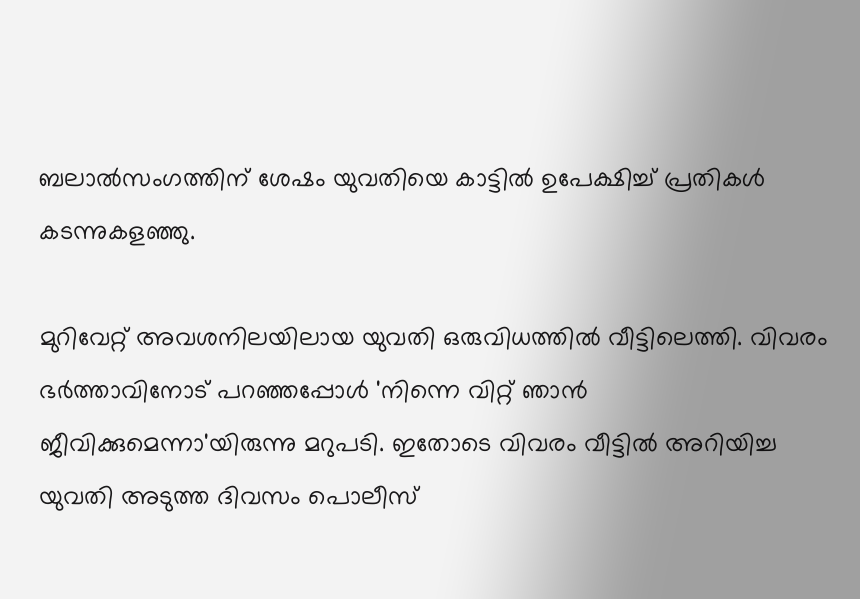ബലാല്‍സംഗത്തിന് ശേഷം യുവതിയെ കാട്ടില്‍ ഉപേക്ഷിച്ച് പ്രതികള്‍ കടന്നുകളഞ്ഞു.

മുറിവേറ്റ് അവശനിലയിലായ യുവതി ഒരുവിധത്തില്‍ വീട്ടിലെത്തി. വിവരം ഭര്‍ത്താവിനോട് പറഞ്ഞപ്പോള്‍ 'നിന്നെ വിറ്റ് ഞാന്‍ ജീവിക്കുമെന്നാ'യിരുന്നു മറുപടി. ഇതോടെ വിവരം വീട്ടില്‍ അറിയിച്ച യുവതി അടുത്ത ദിവസം പൊലീസ്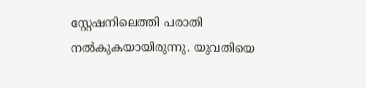സ്റ്റേഷനിലെത്തി പരാതി നല്‍കുകയായിരുന്നു. യുവതിയെ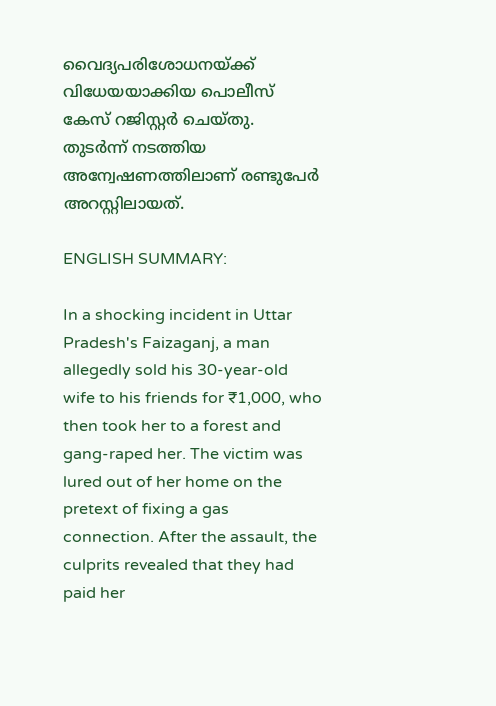വൈദ്യപരിശോധനയ്ക്ക് വിധേയയാക്കിയ പൊലീസ് കേസ് റജിസ്റ്റര്‍ ചെയ്തു. തുടര്‍ന്ന് നടത്തിയ അന്വേഷണത്തിലാണ് രണ്ടുപേര്‍ അറസ്റ്റിലായത്.

ENGLISH SUMMARY:

In a shocking incident in Uttar Pradesh's Faizaganj, a man allegedly sold his 30-year-old wife to his friends for ₹1,000, who then took her to a forest and gang-raped her. The victim was lured out of her home on the pretext of fixing a gas connection. After the assault, the culprits revealed that they had paid her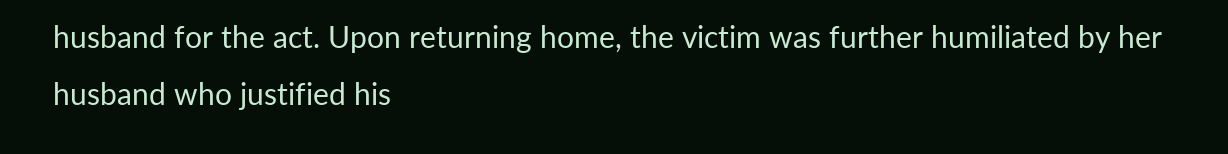husband for the act. Upon returning home, the victim was further humiliated by her husband who justified his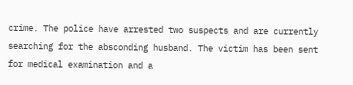crime. The police have arrested two suspects and are currently searching for the absconding husband. The victim has been sent for medical examination and a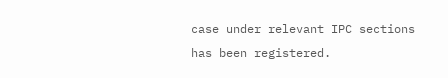case under relevant IPC sections has been registered.